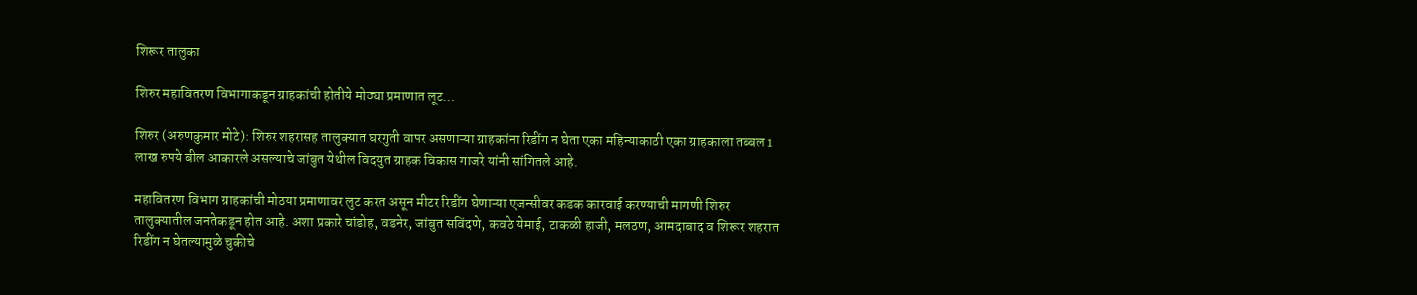शिरूर तालुका

शिरुर महावितरण विभागाकडून ग्राहकांची होतीये मोठ्या प्रमाणात लूट…

शिरुर (अरुणकुमार मोटे): शिरुर शहरासह तालुक्यात घरगुती वापर असणाऱ्या ग्राहकांना रिडींग न घेता एका महिन्याकाठी एका ग्राहकाला तब्बल 1 लाख रुपये बील आकारले असल्याचे जांबुत येथील विदयुत ग्राहक विकास गाजरे यांनी सांगितले आहे.

महावितरण विभाग ग्राहकांची मोठया प्रमाणावर लुट करत असून मीटर रिडींग घेणाऱ्या एजन्सीवर कडक कारवाई करण्याची मागणी शिरुर तालुक्यातील जनतेकडून होत आहे. अशा प्रकारे चांडोह, वडनेर, जांबुत सविंदणे, कवठे येमाई, टाकळी हाजी, मलठण, आमदाबाद व शिरूर शहरात रिडींग न घेतल्यामुळे चुकीचे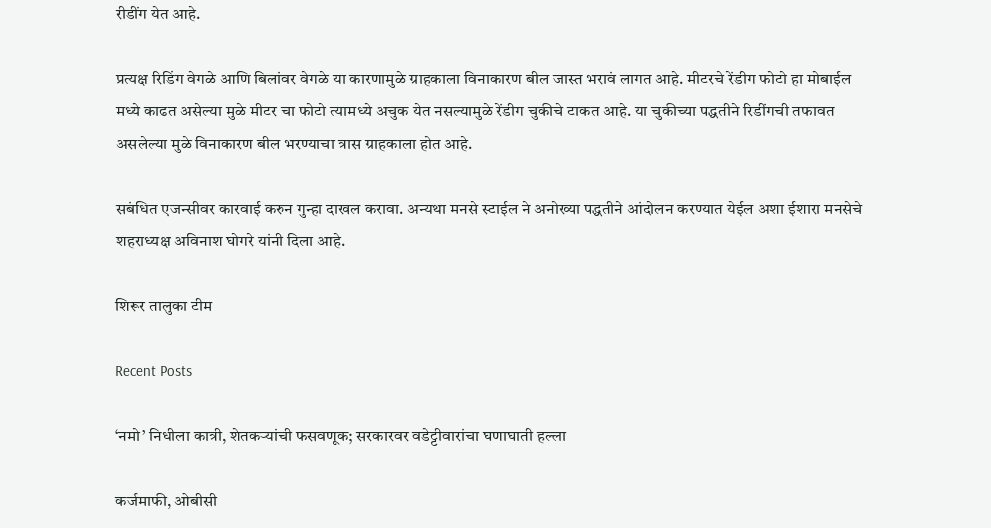रीडींग येत आहे.

प्रत्यक्ष रिडिंग वेगळे आणि बिलांवर वेगळे या कारणामुळे ग्राहकाला विनाकारण बील जास्त भरावं लागत आहे. मीटरचे रेंडीग फोटो हा मोबाईल मध्ये काढत असेल्या मुळे मीटर चा फोटो त्यामध्ये अचुक येत नसल्यामुळे रेंडीग चुकीचे टाकत आहे. या चुकीच्या पद्धतीने रिडींगची तफावत असलेल्या मुळे विनाकारण बील भरण्याचा त्रास ग्राहकाला होत आहे.

सबंधित एजन्सीवर कारवाई करुन गुन्हा दाखल करावा. अन्यथा मनसे स्टाईल ने अनोख्या पद्धतीने आंदोलन करण्यात येईल अशा ईशारा मनसेचे शहराध्यक्ष अविनाश घोगरे यांनी दिला आहे.

शिरूर तालुका टीम

Recent Posts

‘नमो’ निधीला कात्री, शेतकऱ्यांची फसवणूक; सरकारवर वडेट्टीवारांचा घणाघाती हल्ला

कर्जमाफी, ओबीसी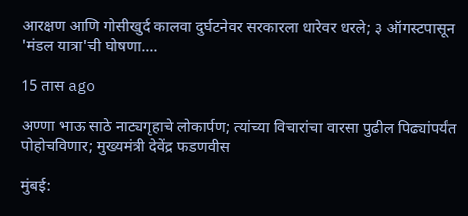आरक्षण आणि गोसीखुर्द कालवा दुर्घटनेवर सरकारला धारेवर धरले; ३ ऑगस्टपासून 'मंडल यात्रा'ची घोषणा.…

15 तास ago

अण्णा भाऊ साठे नाट्यगृहाचे लोकार्पण; त्यांच्या विचारांचा वारसा पुढील पिढ्यांपर्यंत पोहोचविणार; मुख्यमंत्री देवेंद्र फडणवीस

मुंबई: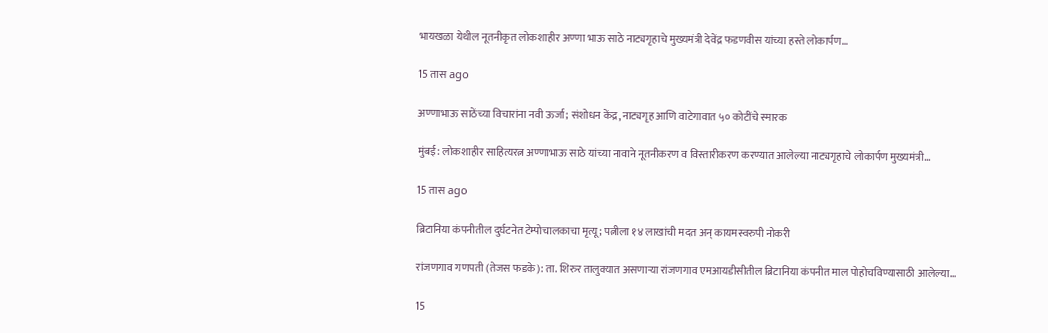भायखळा येथील नूतनीकृत लोकशाहीर अण्णा भाऊ साठे नाट्यगृहाचे मुख्यमंत्री देवेंद्र फडणवीस यांच्या हस्ते लोकार्पण…

15 तास ago

अण्णाभाऊ साठेंच्या विचारांना नवी ऊर्जा; संशोधन केंद्र, नाट्यगृह आणि वाटेगावात ५० कोटींचे स्मारक

मुंबई: लोकशाहीर साहित्यरत्न अण्णाभाऊ साठे यांच्या नावाने नूतनीकरण व विस्तारीकरण करण्यात आलेल्या नाट्यगृहाचे लोकार्पण मुख्यमंत्री…

15 तास ago

ब्रिटानिया कंपनीतील दुर्घटनेत टेम्पोचालकाचा मृत्यू; पत्नीला १४ लाखांची मदत अन् कायमस्वरुपी नोकरी

रांजणगाव गणपती (तेजस फडके): ता. शिरुर तालुक्यात असणाऱ्या रांजणगाव एमआयडीसीतील ब्रिटानिया कंपनीत माल पोहोचविण्यासाठी आलेल्या…

15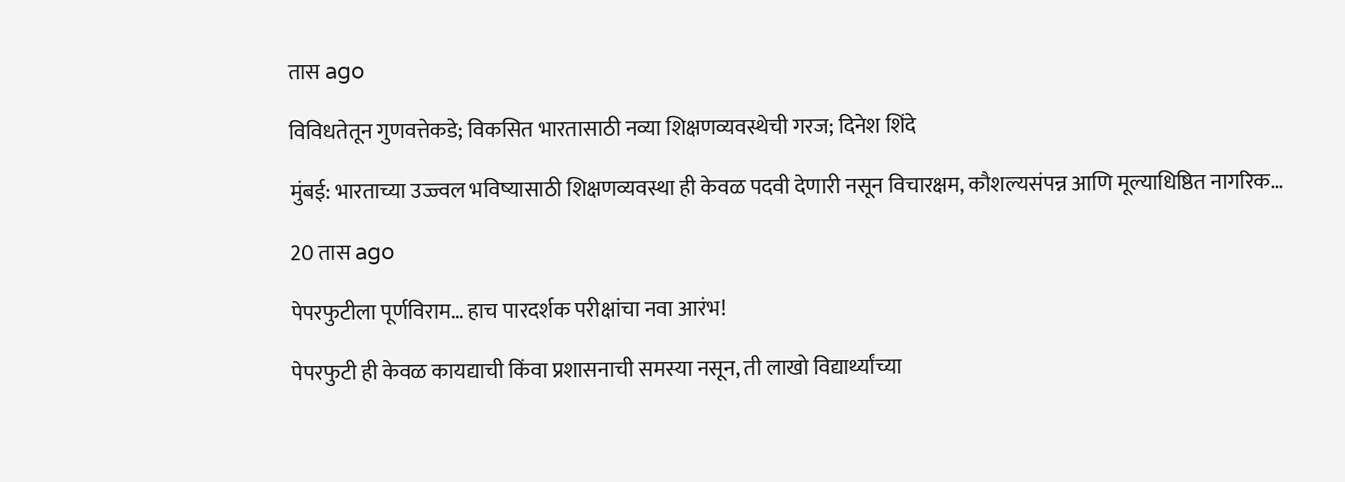तास ago

विविधतेतून गुणवत्तेकडे; विकसित भारतासाठी नव्या शिक्षणव्यवस्थेची गरज; दिनेश शिंदे

मुंबई: भारताच्या उज्ज्वल भविष्यासाठी शिक्षणव्यवस्था ही केवळ पदवी देणारी नसून विचारक्षम, कौशल्यसंपन्न आणि मूल्याधिष्ठित नागरिक…

20 तास ago

पेपरफुटीला पूर्णविराम… हाच पारदर्शक परीक्षांचा नवा आरंभ!

पेपरफुटी ही केवळ कायद्याची किंवा प्रशासनाची समस्या नसून, ती लाखो विद्यार्थ्यांच्या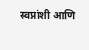स्वप्नांशी आणि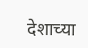देशाच्या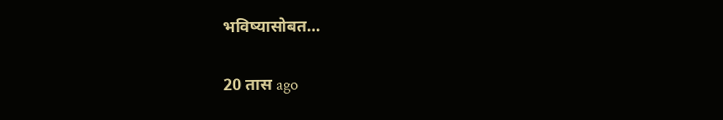भविष्यासोबत…

20 तास ago